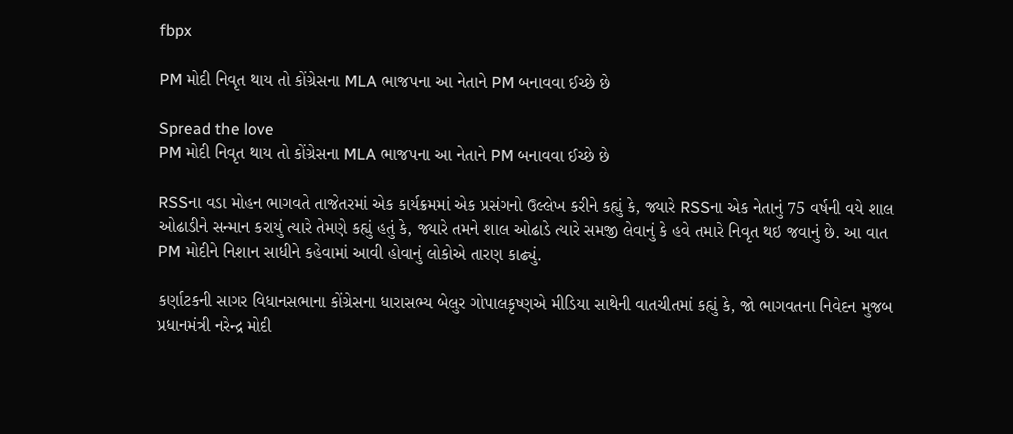fbpx

PM મોદી નિવૃત થાય તો કોંગ્રેસના MLA ભાજપના આ નેતાને PM બનાવવા ઈચ્છે છે

Spread the love
PM મોદી નિવૃત થાય તો કોંગ્રેસના MLA ભાજપના આ નેતાને PM બનાવવા ઈચ્છે છે

RSSના વડા મોહન ભાગવતે તાજેતરમાં એક કાર્યક્રમમાં એક પ્રસંગનો ઉલ્લેખ કરીને કહ્યું કે, જ્યારે RSSના એક નેતાનું 75 વર્ષની વયે શાલ ઓઢાડીને સન્માન કરાયું ત્યારે તેમણે કહ્યું હતું કે, જ્યારે તમને શાલ ઓઢાડે ત્યારે સમજી લેવાનું કે હવે તમારે નિવૃત થઇ જવાનું છે. આ વાત PM મોદીને નિશાન સાધીને કહેવામાં આવી હોવાનું લોકોએ તારણ કાઢ્યું.

કર્ણાટકની સાગર વિધાનસભાના કોંગ્રેસના ધારાસભ્ય બેલુર ગોપાલકૃષ્ણએ મીડિયા સાથેની વાતચીતમાં કહ્યું કે, જો ભાગવતના નિવેદન મુજબ પ્રધાનમંત્રી નરેન્દ્ર મોદી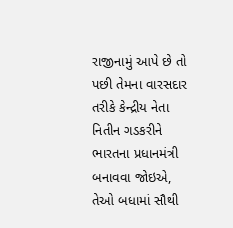રાજીનામું આપે છે તો પછી તેમના વારસદાર તરીકે કેન્દ્રીય નેતા  નિતીન ગડકરીને ભારતના પ્રધાનમંત્રી બનાવવા જોઇએ, તેઓ બધામાં સૌથી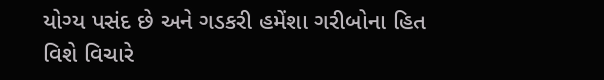યોગ્ય પસંદ છે અને ગડકરી હમેંશા ગરીબોના હિત વિશે વિચારે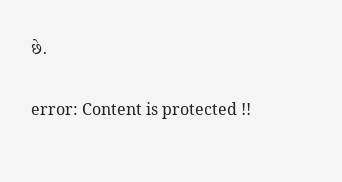છે.

error: Content is protected !!